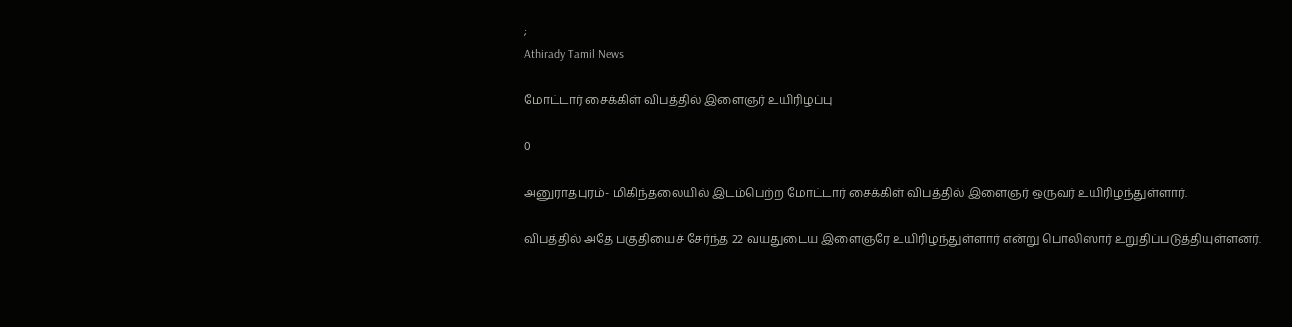;
Athirady Tamil News

மோட்டார் சைக்கிள் விபத்தில் இளைஞர் உயிரிழப்பு

0

அனுராதபுரம்- மிகிந்தலையில் இடம்பெற்ற மோட்டார் சைக்கிள் விபத்தில் இளைஞர் ஒருவர் உயிரிழந்துள்ளார்.

விபத்தில் அதே பகுதியைச் சேர்ந்த 22 வயதுடைய இளைஞரே உயிரிழந்துள்ளார் என்று பொலிஸார் உறுதிப்படுத்தியுள்ளனர்.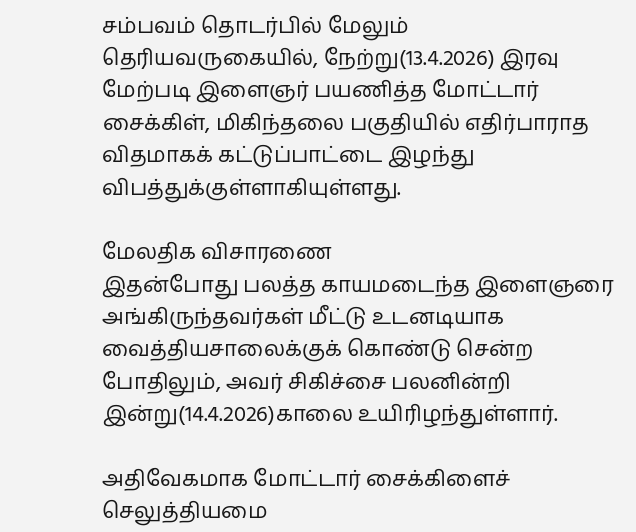சம்பவம் தொடர்பில் மேலும் தெரியவருகையில், நேற்று(13.4.2026) இரவு மேற்படி இளைஞர் பயணித்த மோட்டார் சைக்கிள், மிகிந்தலை பகுதியில் எதிர்பாராத விதமாகக் கட்டுப்பாட்டை இழந்து விபத்துக்குள்ளாகியுள்ளது.

மேலதிக விசாரணை
இதன்போது பலத்த காயமடைந்த இளைஞரை அங்கிருந்தவர்கள் மீட்டு உடனடியாக வைத்தியசாலைக்குக் கொண்டு சென்ற போதிலும், அவர் சிகிச்சை பலனின்றி இன்று(14.4.2026)காலை உயிரிழந்துள்ளார்.

அதிவேகமாக மோட்டார் சைக்கிளைச் செலுத்தியமை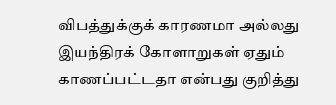விபத்துக்குக் காரணமா அல்லது இயந்திரக் கோளாறுகள் ஏதும் காணப்பட்டதா என்பது குறித்து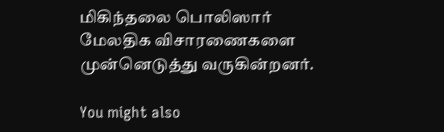மிகிந்தலை பொலிஸார் மேலதிக விசாரணைகளை முன்னெடுத்து வருகின்றனர்.

You might also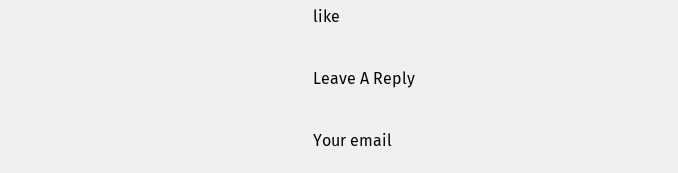like

Leave A Reply

Your email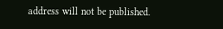address will not be published.